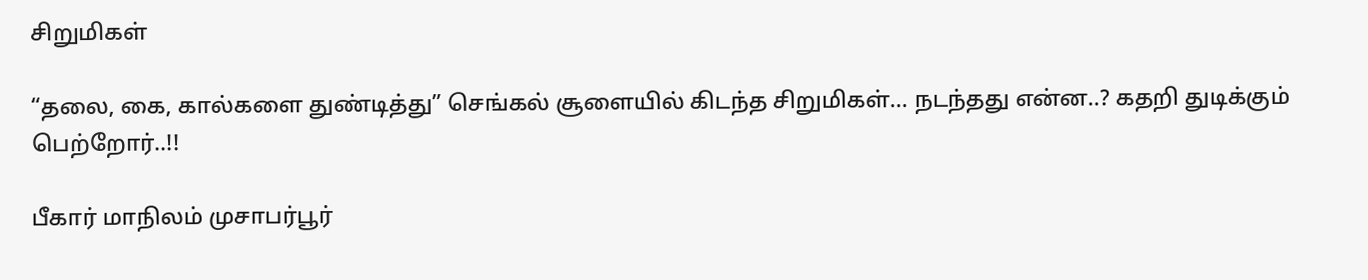சிறுமிகள்

“தலை, கை, கால்களை துண்டித்து” செங்கல் சூளையில் கிடந்த சிறுமிகள்… நடந்தது என்ன..? கதறி துடிக்கும் பெற்றோர்..!!

பீகார் மாநிலம் முசாபர்பூர்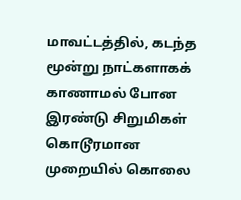மாவட்டத்தில், கடந்த மூன்று நாட்களாகக் காணாமல் போன இரண்டு சிறுமிகள் கொடூரமான முறையில் கொலை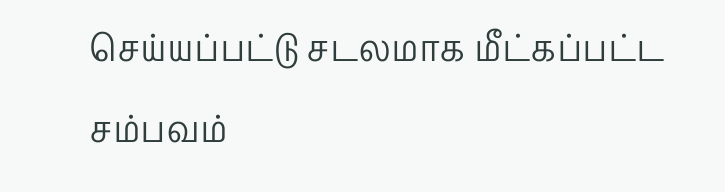செய்யப்பட்டு சடலமாக மீட்கப்பட்ட சம்பவம்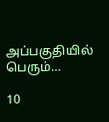அப்பகுதியில் பெரும்…

10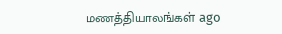மணத்தியாலங்கள் ago